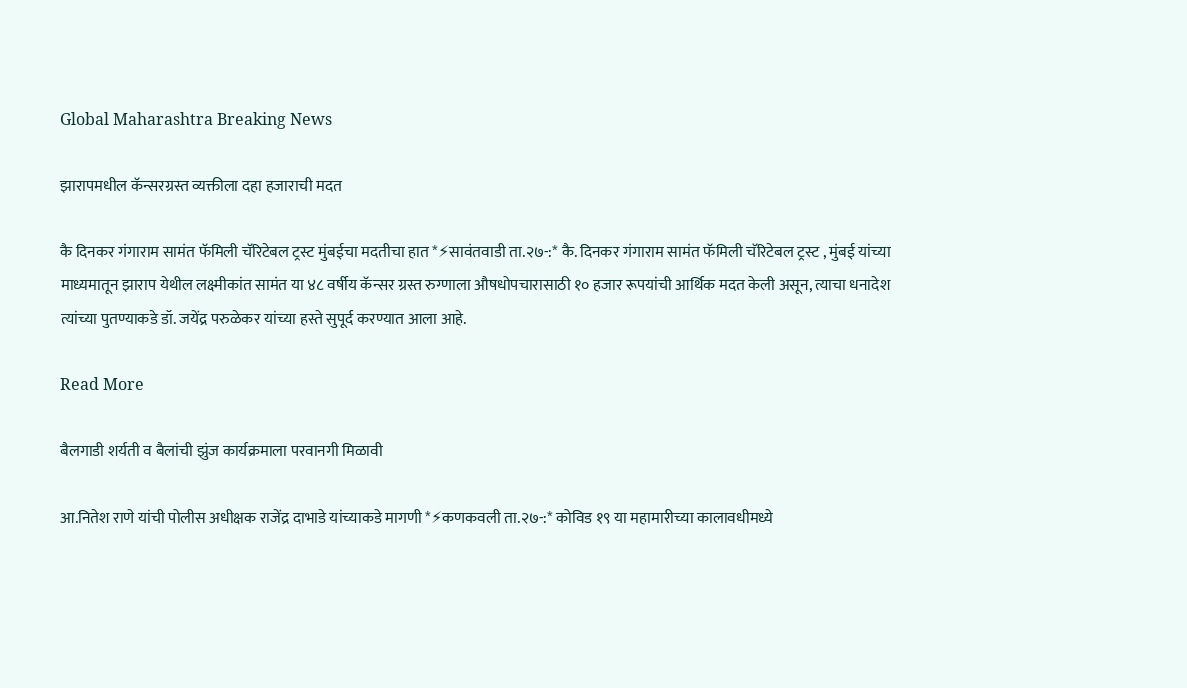Global Maharashtra Breaking News

झारापमधील कॅन्सरग्रस्त व्यक्तीला दहा हजाराची मदत

कै दिनकर गंगाराम सामंत फॅमिली चॅरिटेबल ट्रस्ट मुंबईचा मदतीचा हात *⚡सावंतवाडी ता.२७-:* कै. दिनकर गंगाराम सामंत फॅमिली चॅरिटेबल ट्रस्ट , मुंबई यांच्या माध्यमातून झाराप येथील लक्ष्मीकांत सामंत या ४८ वर्षीय कॅन्सर ग्रस्त रुग्णाला औषधोपचारासाठी १० हजार रूपयांची आर्थिक मदत केली असून, त्याचा धनादेश त्यांच्या पुतण्याकडे डॉ. जयेंद्र परुळेकर यांच्या हस्ते सुपूर्द करण्यात आला आहे.

Read More

बैलगाडी शर्यती व बैलांची झुंज कार्यक्रमाला परवानगी मिळावी

आ.नितेश राणे यांची पोलीस अधीक्षक राजेंद्र दाभाडे यांच्याकडे मागणी *⚡कणकवली ता.२७-:* कोविड १९ या महामारीच्या कालावधीमध्ये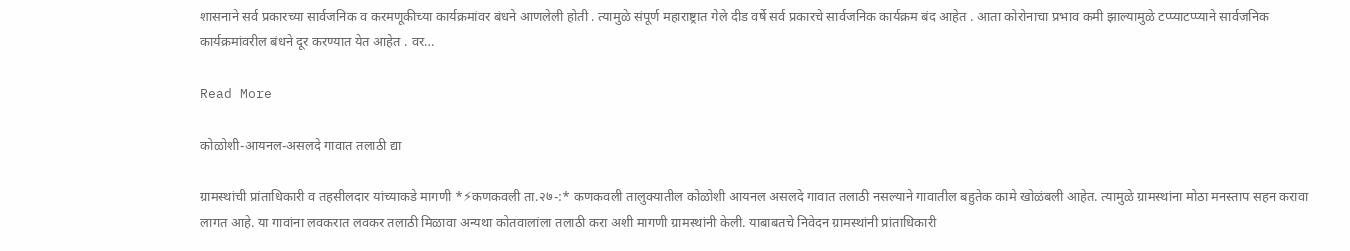शासनाने सर्व प्रकारच्या सार्वजनिक व करमणूकीच्या कार्यक्रमांवर बंधने आणलेली होती . त्यामुळे संपूर्ण महाराष्ट्रात गेले दीड वर्षे सर्व प्रकारचे सार्वजनिक कार्यक्रम बंद आहेत . आता कोरोनाचा प्रभाव कमी झाल्यामुळे टप्प्याटप्प्याने सार्वजनिक कार्यक्रमांवरील बंधने दूर करण्यात येत आहेत . वर…

Read More

कोळोशी-आयनल-असलदे गावात तलाठी द्या

ग्रामस्थांची प्रांताधिकारी व तहसीलदार यांच्याकडे मागणी *⚡कणकवली ता.२७-:* कणकवली तालुक्यातील कोळोशी आयनल असलदे गावात तलाठी नसल्याने गावातील बहुतेक कामे खोळंबली आहेत. त्यामुळे ग्रामस्थांना मोठा मनस्ताप सहन करावा लागत आहे. या गावांना लवकरात लवकर तलाठी मिळावा अन्यथा कोतवालांला तलाठी करा अशी मागणी ग्रामस्थांनी केली. याबाबतचे निवेदन ग्रामस्थांनी प्रांताधिकारी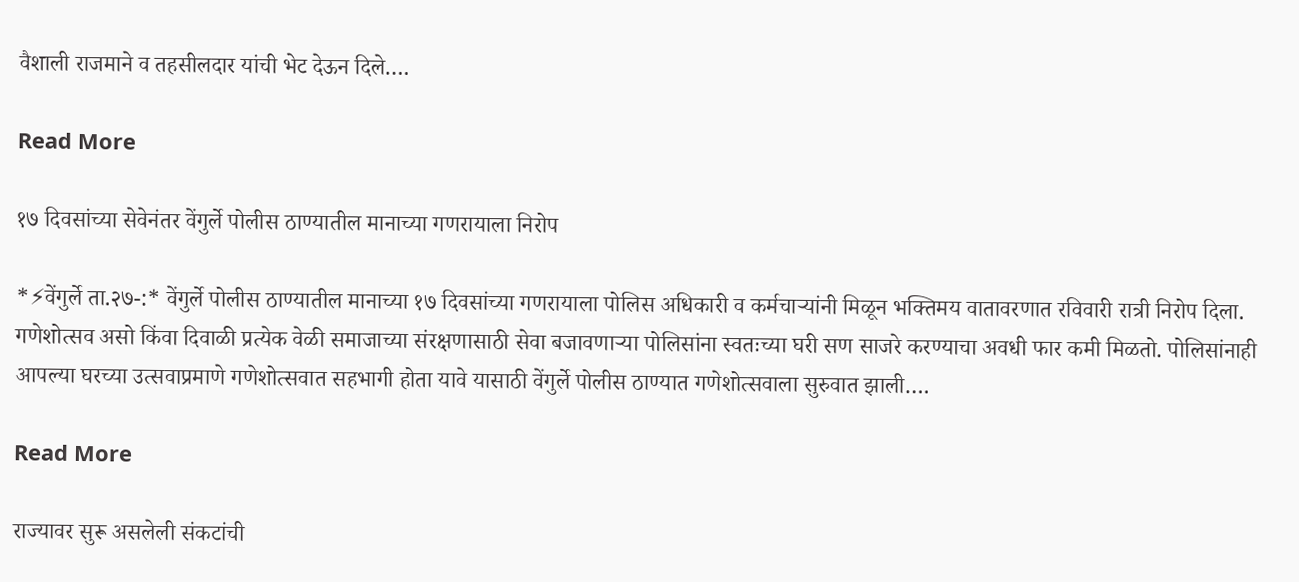वैशाली राजमाने व तहसीलदार यांची भेट देऊन दिले….

Read More

१७ दिवसांच्या सेवेनंतर वेंगुर्ले पोलीस ठाण्यातील मानाच्या गणरायाला निरोप

*⚡वेंगुर्ले ता.२७-:* वेंगुर्ले पोलीस ठाण्यातील मानाच्या १७ दिवसांच्या गणरायाला पोलिस अधिकारी व कर्मचाऱ्यांनी मिळून भक्तिमय वातावरणात रविवारी रात्री निरोप दिला. गणेशोत्सव असो किंवा दिवाळी प्रत्येक वेळी समाजाच्या संरक्षणासाठी सेवा बजावणाऱ्या पोलिसांना स्वतःच्या घरी सण साजरे करण्याचा अवधी फार कमी मिळतो. पोलिसांनाही आपल्या घरच्या उत्सवाप्रमाणे गणेशोत्सवात सहभागी होता यावे यासाठी वेंगुर्ले पोलीस ठाण्यात गणेशोत्सवाला सुरुवात झाली….

Read More

राज्यावर सुरू असलेली संकटांची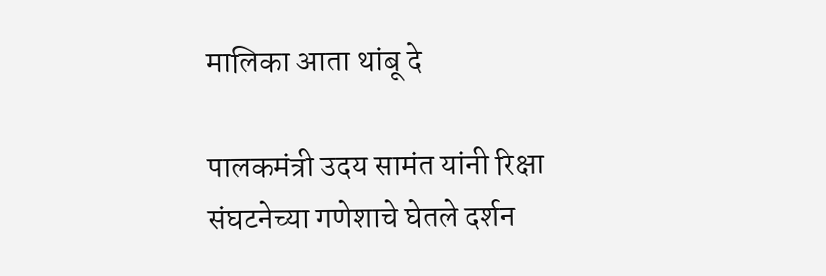मालिका आता थांबू दे

पालकमंत्री उदय सामंत यांनी रिक्षा संघटनेच्या गणेशाचे घेतले दर्शन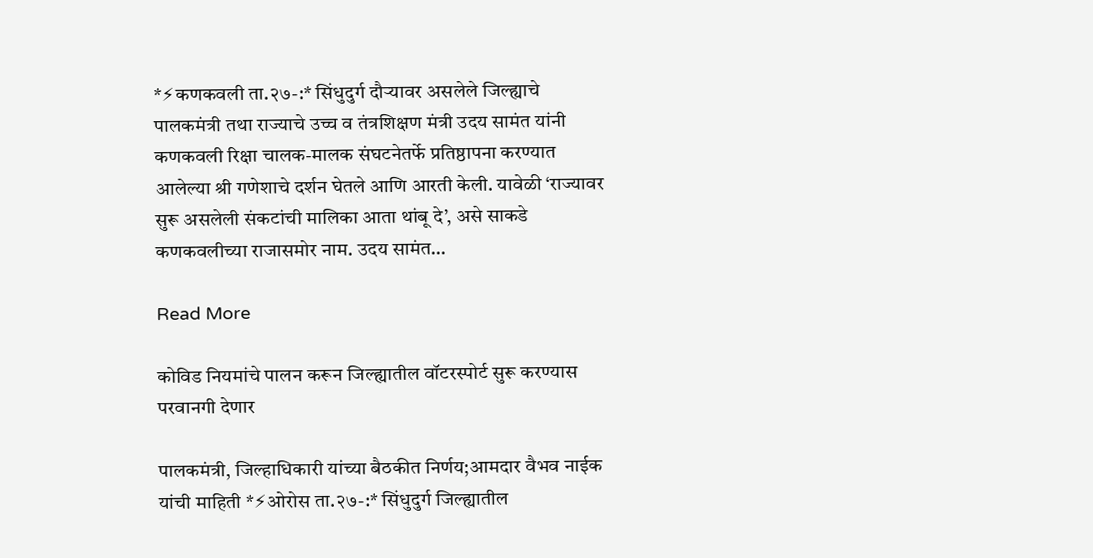*⚡कणकवली ता.२७-:* सिंधुदुर्ग दौऱ्यावर असलेले जिल्ह्याचे पालकमंत्री तथा राज्याचे उच्च व तंत्रशिक्षण मंत्री उदय सामंत यांनी कणकवली रिक्षा चालक-मालक संघटनेतर्फे प्रतिष्ठापना करण्यात आलेल्या श्री गणेशाचे दर्शन घेतले आणि आरती केली. यावेळी ‘राज्यावर सुरू असलेली संकटांची मालिका आता थांबू दे’, असे साकडे कणकवलीच्या राजासमोर नाम. उदय सामंत…

Read More

कोविड नियमांचे पालन करून जिल्ह्यातील वॉटरस्पोर्ट सुरू करण्यास परवानगी देणार

पालकमंत्री, जिल्हाधिकारी यांच्या बैठकीत निर्णय;आमदार वैभव नाईक यांची माहिती *⚡ओरोस ता.२७-:* सिंधुदुर्ग जिल्ह्यातील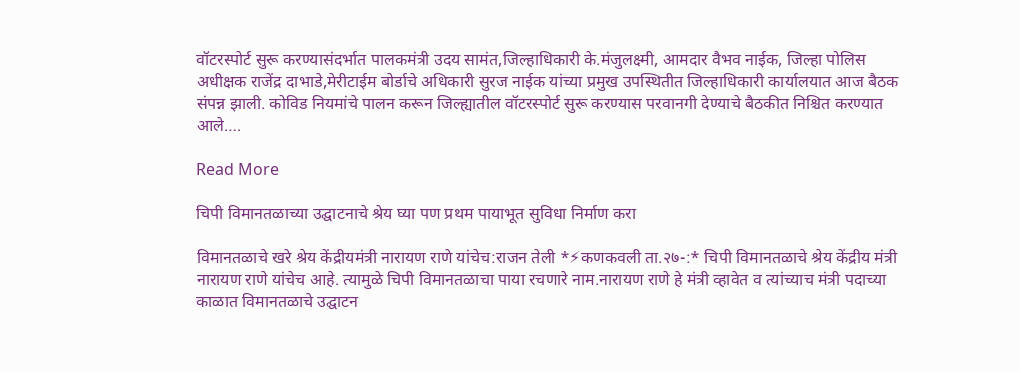वॉटरस्पोर्ट सुरू करण्यासंदर्भात पालकमंत्री उदय सामंत,जिल्हाधिकारी के.मंजुलक्ष्मी, आमदार वैभव नाईक, जिल्हा पोलिस अधीक्षक राजेंद्र दाभाडे,मेरीटाईम बोर्डाचे अधिकारी सुरज नाईक यांच्या प्रमुख उपस्थितीत जिल्हाधिकारी कार्यालयात आज बैठक संपन्न झाली. कोविड नियमांचे पालन करून जिल्ह्यातील वॉटरस्पोर्ट सुरू करण्यास परवानगी देण्याचे बैठकीत निश्चित करण्यात आले….

Read More

चिपी विमानतळाच्या उद्घाटनाचे श्रेय घ्या पण प्रथम पायाभूत सुविधा निर्माण करा

विमानतळाचे खरे श्रेय केंद्रीयमंत्री नारायण राणे यांचेच:राजन तेली *⚡कणकवली ता.२७-:* चिपी विमानतळाचे श्रेय केंद्रीय मंत्री नारायण राणे यांचेच आहे. त्यामुळे चिपी विमानतळाचा पाया रचणारे नाम.नारायण राणे हे मंत्री व्हावेत व त्यांच्याच मंत्री पदाच्या काळात विमानतळाचे उद्घाटन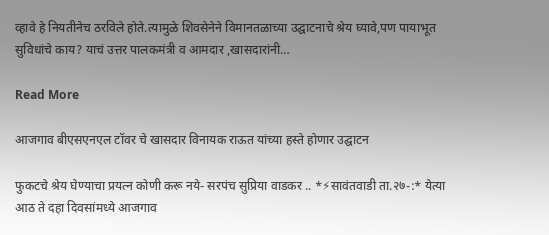व्हावे हे नियतीनेच ठरविले होते.त्यामुळे शिवसेनेने विमानतळाच्या उद्घाटनाचे श्रेय घ्यावे,पण पायाभूत सुविधांचे काय? याचं उत्तर पालकमंत्री व आमदार ,खासदारांनी…

Read More

आजगाव बीएसएनएल टॉवर चे खासदार विनायक राऊत यांच्या हस्ते होणार उद्घाटन

फुकटचे श्रेय घेण्याचा प्रयत्न कोणी करू नये- सरपंच सुप्रिया वाडकर .. *⚡सावंतवाडी ता.२७-:* येत्या आठ ते दहा दिवसांमध्ये आजगाव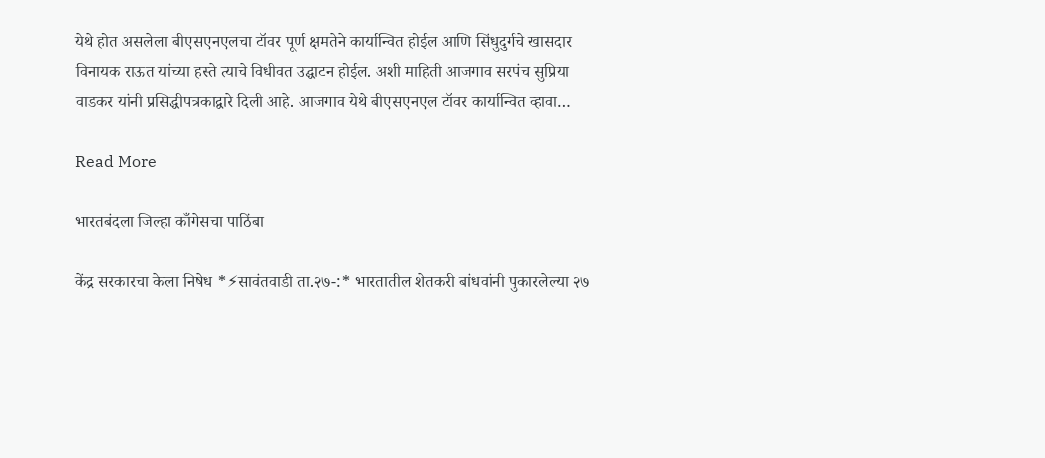येथे होत असलेला बीएसएनएलचा टॉवर पूर्ण क्षमतेने कार्यान्वित होईल आणि सिंधुदुर्गचे खासदार विनायक राऊत यांच्या हस्ते त्याचे विधीवत उद्घाटन होईल. अशी माहिती आजगाव सरपंच सुप्रिया वाडकर यांनी प्रसिद्धीपत्रकाद्वारे दिली आहे. आजगाव येथे बीएसएनएल टॉवर कार्यान्वित व्हावा…

Read More

भारतबंदला जिल्हा काँगेसचा पाठिंबा

केंद्र सरकारचा केला निषेध *⚡सावंतवाडी ता.२७-:* भारतातील शेतकरी बांधवांनी पुकारलेल्या २७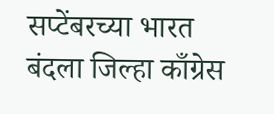सप्टेंबरच्या भारत बंदला जिल्हा काँग्रेस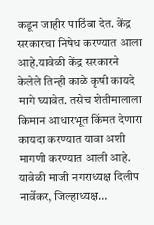कडून जाहीर पाठिंबा देत. केंद्र सरकारचा निषेध करण्यात आला आहे.यावेळी केंद्र सरकारने केलेले तिन्ही काळे कृषी कायदे मागे घ्यावेत. तसेच शेतीमालाला किमान आधारभूत किंमत देणारा कायदा करण्यात यावा अशी मागणी करण्यात आली आहे. यावेळी माजी नगराध्यक्ष दिलीप नार्वेकर, जिल्हाध्यक्ष…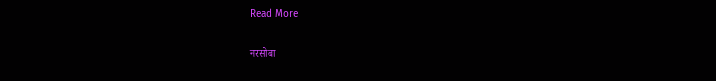Read More

नरसोबा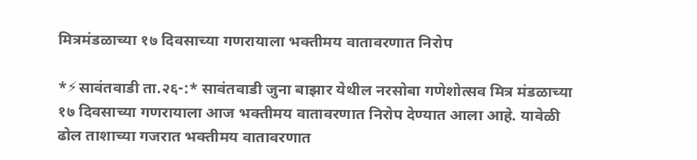मित्रमंडळाच्या १७ दिवसाच्या गणरायाला भक्तीमय वातावरणात निरोप

*⚡सावंतवाडी ता.२६-:* सावंतवाडी जुना बाझार येथील नरसोबा गणेशोत्सव मित्र मंडळाच्या १७ दिवसाच्या गणरायाला आज भक्तीमय वातावरणात निरोप देण्यात आला आहे. यावेळी ढोल ताशाच्या गजरात भक्तीमय वातावरणात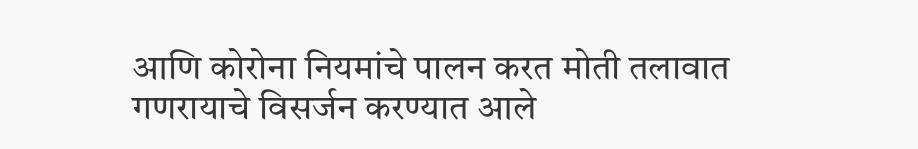आणि कोरोना नियमांचे पालन करत मोती तलावात गणरायाचे विसर्जन करण्यात आले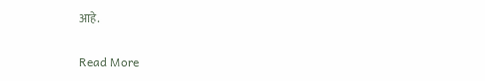आहे.

Read More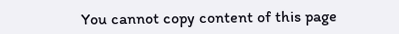You cannot copy content of this page